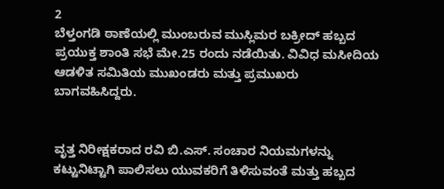2
ಬೆಳ್ತಂಗಡಿ ಠಾಣೆಯಲ್ಲಿ ಮುಂಬರುವ ಮುಸ್ಲಿಮರ ಬಕ್ರೀದ್ ಹಬ್ಬದ ಪ್ರಯುಕ್ತ ಶಾಂತಿ ಸಭೆ ಮೇ.25 ರಂದು ನಡೆಯಿತು. ವಿವಿಧ ಮಸೀದಿಯ ಆಡಳಿತ ಸಮಿತಿಯ ಮುಖಂಡರು ಮತ್ತು ಪ್ರಮುಖರು ಬಾಗವಹಿಸಿದ್ದರು.


ವೃತ್ತ ನಿರೀಕ್ಷಕರಾದ ರವಿ ಬಿ.ಎಸ್. ಸಂಚಾರ ನಿಯಮಗಳನ್ನು ಕಟ್ಟುನಿಟ್ಟಾಗಿ ಪಾಲಿಸಲು ಯುವಕರಿಗೆ ತಿಳಿಸುವಂತೆ ಮತ್ತು ಹಬ್ಬದ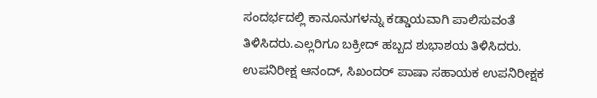ಸಂದರ್ಭದಲ್ಲಿ ಕಾನೂನುಗಳನ್ನು ಕಡ್ಡಾಯವಾಗಿ ಪಾಲಿಸುವಂತೆ ತಿಳಿಸಿದರು.ಎಲ್ಲರಿಗೂ ಬಕ್ರೀದ್ ಹಬ್ಬದ ಶುಭಾಶಯ ತಿಳಿಸಿದರು. ಉಪನಿರೀಕ್ಷ ಆನಂದ್, ಸಿಖಂದರ್ ಪಾಷಾ ಸಹಾಯಕ ಉಪನಿರೀಕ್ಷಕ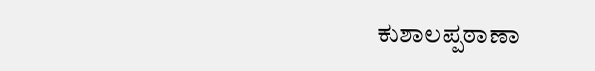ಕುಶಾಲಪ್ಪಠಾಣಾ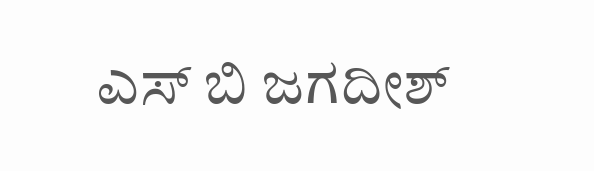ಎಸ್ ಬಿ ಜಗದೀಶ್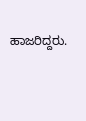ಹಾಜರಿದ್ದರು.